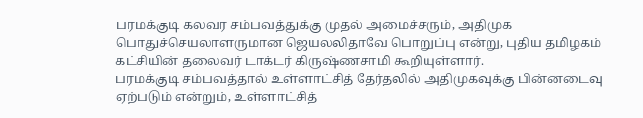பரமக்குடி கலவர சம்பவத்துக்கு முதல் அமைச்சரும், அதிமுக பொதுச்செயலாளருமான ஜெயலலிதாவே பொறுப்பு என்று, புதிய தமிழகம் கட்சியின் தலைவர் டாக்டர் கிருஷ்ணசாமி கூறியுள்ளார்.
பரமக்குடி சம்பவத்தால் உள்ளாட்சித் தேர்தலில் அதிமுகவுக்கு பின்னடைவு ஏற்படும் என்றும், உள்ளாட்சித்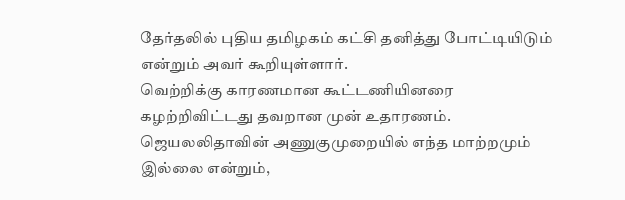தேர்தலில் புதிய தமிழகம் கட்சி தனித்து போட்டியிடும் என்றும் அவர் கூறியுள்ளார்.
வெற்றிக்கு காரணமான கூட்டணியினரை கழற்றிவிட்டது தவறான முன் உதாரணம். ஜெயலலிதாவின் அணுகுமுறையில் எந்த மாற்றமும் இல்லை என்றும்,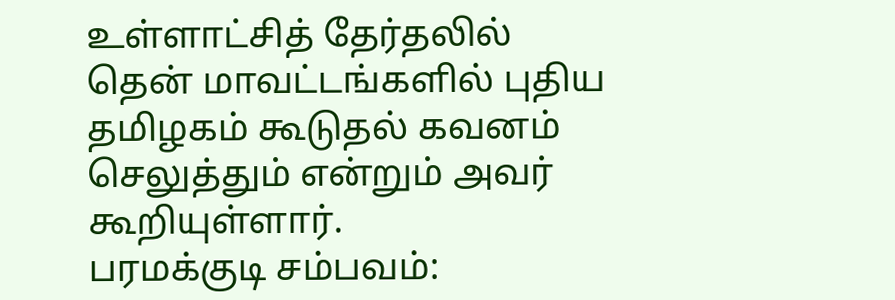உள்ளாட்சித் தேர்தலில் தென் மாவட்டங்களில் புதிய தமிழகம் கூடுதல் கவனம் செலுத்தும் என்றும் அவர் கூறியுள்ளார்.
பரமக்குடி சம்பவம்: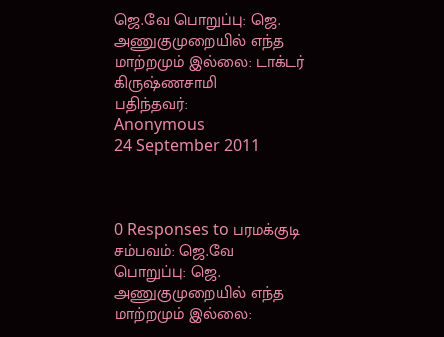ஜெ.வே பொறுப்பு: ஜெ. அணுகுமுறையில் எந்த மாற்றமும் இல்லை: டாக்டர் கிருஷ்ணசாமி
பதிந்தவர்:
Anonymous
24 September 2011



0 Responses to பரமக்குடி சம்பவம்: ஜெ.வே பொறுப்பு: ஜெ. அணுகுமுறையில் எந்த மாற்றமும் இல்லை: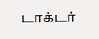டாக்டர்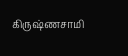கிருஷ்ணசாமி